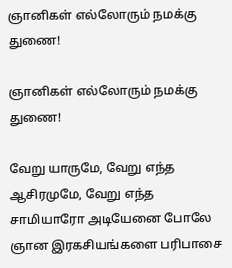ஞானிகள் எல்லோரும் நமக்கு துணை!

ஞானிகள் எல்லோரும் நமக்கு துணை!

வேறு யாருமே, வேறு எந்த ஆசிரமுமே, வேறு எந்த சாமியாரோ அடியேனை போலே ஞான இரகசியங்களை பரிபாசை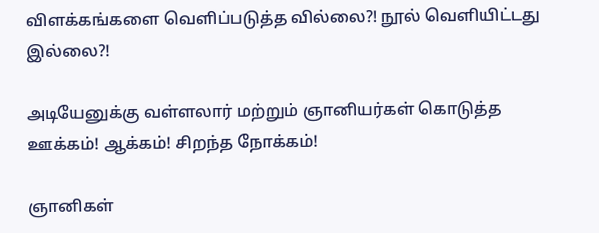விளக்கங்களை வெளிப்படுத்த வில்லை?! நூல் வெளியிட்டது இல்லை?!

அடியேனுக்கு வள்ளலார் மற்றும் ஞானியர்கள் கொடுத்த ஊக்கம்! ஆக்கம்! சிறந்த நோக்கம்!

ஞானிகள்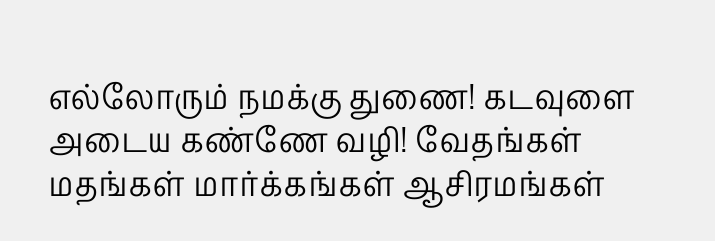எல்லோரும் நமக்கு துணை! கடவுளை அடைய கண்ணே வழி! வேதங்கள் மதங்கள் மார்க்கங்கள் ஆசிரமங்கள்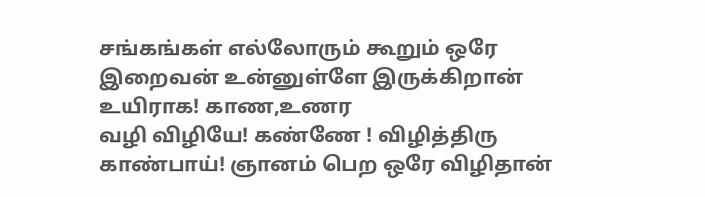சங்கங்கள் எல்லோரும் கூறும் ஒரே இறைவன் உன்னுள்ளே இருக்கிறான் உயிராக! காண,உணர
வழி விழியே! கண்ணே ! விழித்திரு காண்பாய்! ஞானம் பெற ஒரே விழிதான்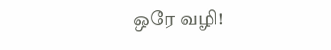ஒரே வழி!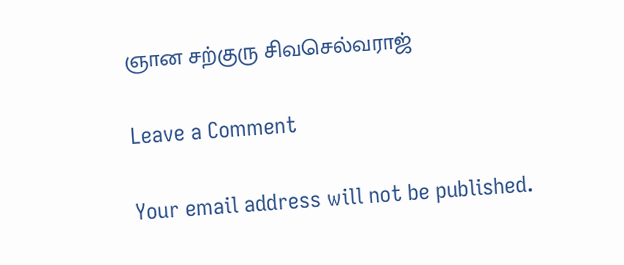ஞான சற்குரு சிவசெல்வராஜ்

Leave a Comment

Your email address will not be published.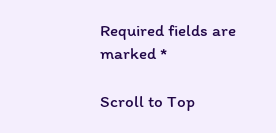Required fields are marked *

Scroll to Top